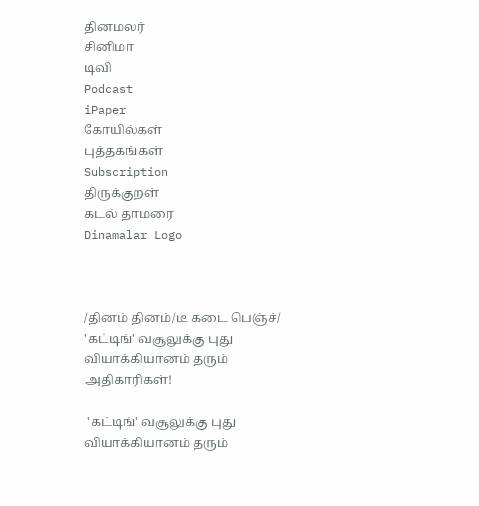தினமலர்
சினிமா
டிவி
Podcast
iPaper
கோயில்கள்
புத்தகங்கள்
Subscription
திருக்குறள்
கடல் தாமரை
Dinamalar Logo



/தினம் தினம்/டீ கடை பெஞ்ச்/ 'கட்டிங்' வசூலுக்கு புது வியாக்கியானம் தரும் அதிகாரிகள்!

 'கட்டிங்' வசூலுக்கு புது வியாக்கியானம் தரும்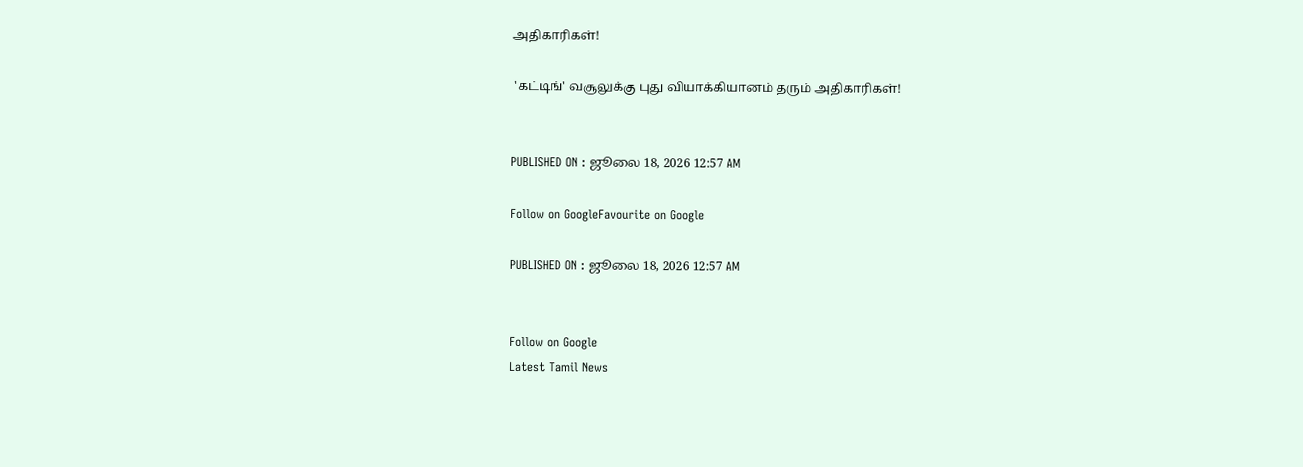அதிகாரிகள்!

 'கட்டிங்' வசூலுக்கு புது வியாக்கியானம் தரும் அதிகாரிகள்!


PUBLISHED ON : ஜூலை 18, 2026 12:57 AM

Follow on GoogleFavourite on Google

PUBLISHED ON : ஜூலை 18, 2026 12:57 AM


Follow on Google
Latest Tamil News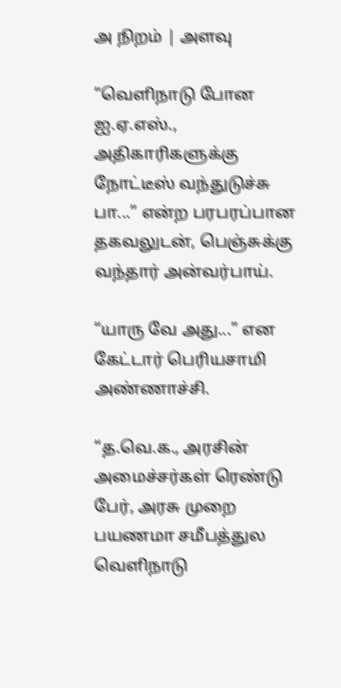அ நிறம் | அளவு

“வெளிநாடு போன ஐ.ஏ.எஸ்., அதிகாரிகளுக்கு நோட்டீஸ் வந்துடுச்சு பா...” என்ற பரபரப்பான தகவலுடன், பெஞ்சுக்கு வந்தார் அன்வர்பாய்.

“யாரு வே அது...” என கேட்டார் பெரியசாமி அண்ணாச்சி.

“த.வெ.க., அரசின் அமைச்சர்கள் ரெண்டு பேர், அரசு முறை பயணமா சமீபத்துல வெளிநாடு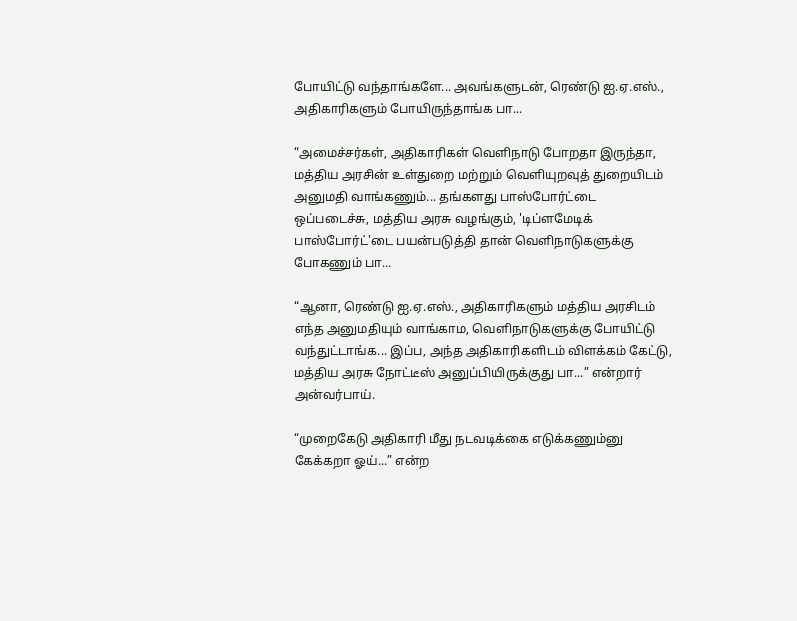போயிட்டு வந்தாங்களே... அவங்களுடன், ரெண்டு ஐ.ஏ.எஸ்., அதிகாரிகளும் போயிருந்தாங்க பா...

“அமைச்சர்கள், அதிகாரிகள் வெளிநாடு போறதா இருந்தா, மத்திய அரசின் உள்துறை மற்றும் வெளியுறவுத் துறையிடம் அனுமதி வாங்கணும்... தங்களது பாஸ்போர்ட்டை ஒப்படைச்சு, மத்திய அரசு வழங்கும், 'டிப்ளமேடிக் பாஸ்போர்ட்'டை பயன்படுத்தி தான் வெளிநாடுகளுக்கு போகணும் பா...

“ஆனா, ரெண்டு ஐ.ஏ.எஸ்., அதிகாரிகளும் மத்திய அரசிடம் எந்த அனுமதியும் வாங்காம, வெளிநாடுகளுக்கு போயிட்டு வந்துட்டாங்க... இப்ப, அந்த அதிகாரிகளிடம் விளக்கம் கேட்டு, மத்திய அரசு நோட்டீஸ் அனுப்பியிருக்குது பா...” என்றார் அன்வர்பாய்.

“முறைகேடு அதிகாரி மீது நடவடிக்கை எடுக்கணும்னு கேக்கறா ஓய்...” என்ற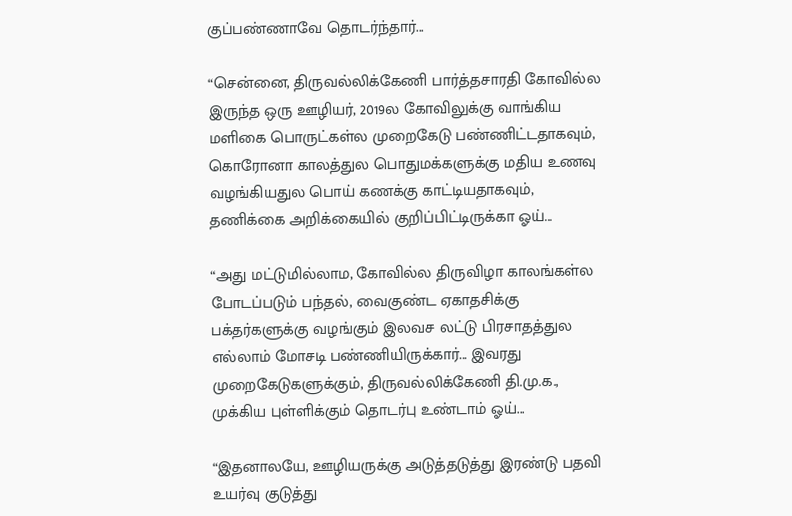குப்பண்ணாவே தொடர்ந்தார்...

“சென்னை, திருவல்லிக்கேணி பார்த்தசாரதி கோவில்ல இருந்த ஒரு ஊழியர், 2019ல கோவிலுக்கு வாங்கிய மளிகை பொருட்கள்ல முறைகேடு பண்ணிட்டதாகவும், கொரோனா காலத்துல பொதுமக்களுக்கு மதிய உணவு வழங்கியதுல பொய் கணக்கு காட்டியதாகவும், தணிக்கை அறிக்கையில் குறிப்பிட்டிருக்கா ஓய்...

“அது மட்டுமில்லாம, கோவில்ல திருவிழா காலங்கள்ல போடப்படும் பந்தல், வைகுண்ட ஏகாதசிக்கு பக்தர்களுக்கு வழங்கும் இலவச லட்டு பிரசாதத்துல எல்லாம் மோசடி பண்ணியிருக்கார்... இவரது முறைகேடுகளுக்கும், திருவல்லிக்கேணி தி.மு.க., முக்கிய புள்ளிக்கும் தொடர்பு உண்டாம் ஓய்...

“இதனாலயே, ஊழியருக்கு அடுத்தடுத்து இரண்டு பதவி உயர்வு குடுத்து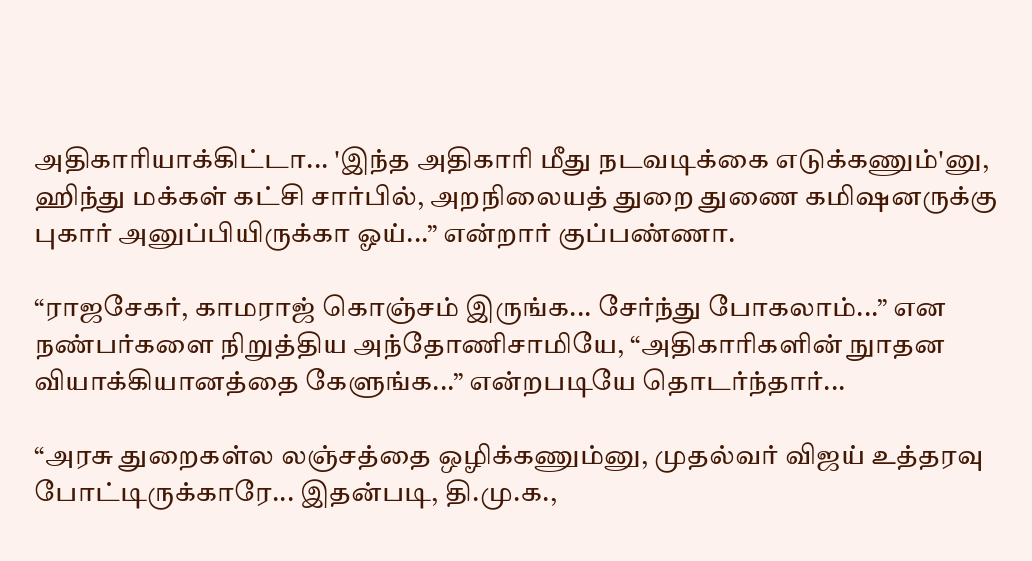அதிகாரியாக்கிட்டா... 'இந்த அதிகாரி மீது நடவடிக்கை எடுக்கணும்'னு, ஹிந்து மக்கள் கட்சி சார்பில், அறநிலையத் துறை துணை கமிஷனருக்கு புகார் அனுப்பியிருக்கா ஓய்...” என்றார் குப்பண்ணா.

“ராஜசேகர், காமராஜ் கொஞ்சம் இருங்க... சேர்ந்து போகலாம்...” என நண்பர்களை நிறுத்திய அந்தோணிசாமியே, “அதிகாரிகளின் நுாதன வியாக்கியானத்தை கேளுங்க...” என்றபடியே தொடர்ந்தார்...

“அரசு துறைகள்ல லஞ்சத்தை ஒழிக்கணும்னு, முதல்வர் விஜய் உத்தரவு போட்டிருக்காரே... இதன்படி, தி.மு.க.,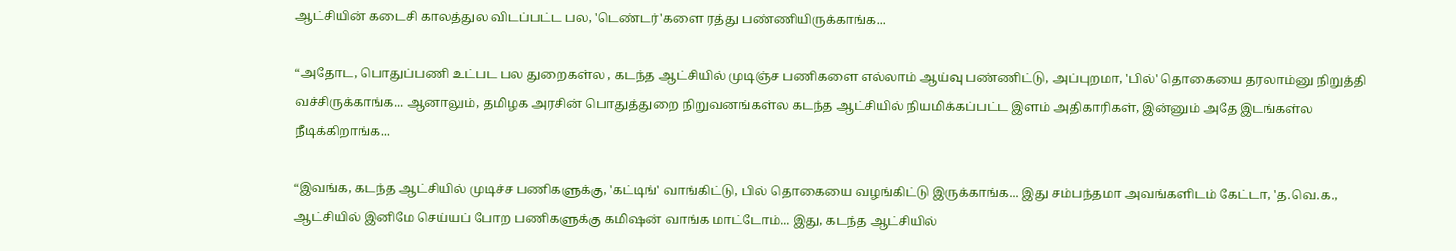ஆட்சியின் கடைசி காலத்துல விடப்பட்ட பல, 'டெண்டர்'களை ரத்து பண்ணியிருக்காங்க...

“அதோட, பொதுப்பணி உட்பட பல துறைகள்ல , கடந்த ஆட்சியில் முடிஞ்ச பணிகளை எல்லாம் ஆய்வு பண்ணிட்டு, அப்புறமா, 'பில்' தொகையை தரலாம்னு நிறுத்தி வச்சிருக்காங்க... ஆனாலும், தமிழக அரசின் பொதுத்துறை நிறுவனங்கள்ல கடந்த ஆட்சியில் நியமிக்கப்பட்ட இளம் அதிகாரிகள், இன்னும் அதே இடங்கள்ல நீடிக்கிறாங்க...

“இவங்க, கடந்த ஆட்சியில் முடிச்ச பணிகளுக்கு, 'கட்டிங்' வாங்கிட்டு, பில் தொகையை வழங்கிட்டு இருக்காங்க... இது சம்பந்தமா அவங்களிடம் கேட்டா, 'த.வெ.க., ஆட்சியில் இனிமே செய்யப் போற பணிகளுக்கு கமிஷன் வாங்க மாட்டோம்... இது, கடந்த ஆட்சியில்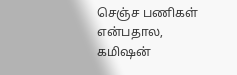செஞ்ச பணிகள் என்பதால, கமிஷன்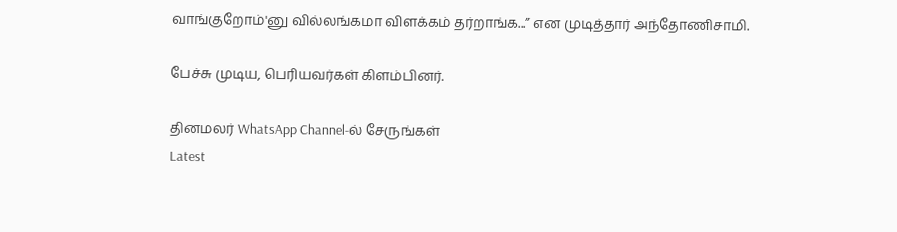வாங்குறோம்'னு வில்லங்கமா விளக்கம் தர்றாங்க...” என முடித்தார் அந்தோணிசாமி.

பேச்சு முடிய, பெரியவர்கள் கிளம்பினர்.

தினமலர் WhatsApp Channel-ல் சேருங்கள்
Latest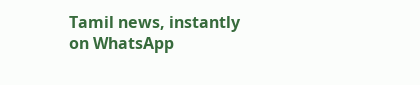Tamil news, instantly on WhatsApp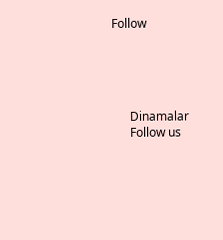Follow





      Dinamalar
      Follow us